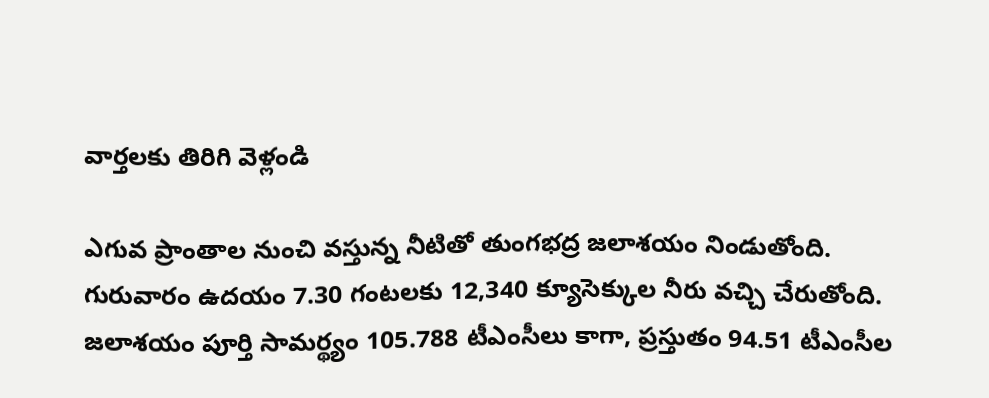వార్తలకు తిరిగి వెళ్లండి

ఎగువ ప్రాంతాల నుంచి వస్తున్న నీటితో తుంగభద్ర జలాశయం నిండుతోంది. గురువారం ఉదయం 7.30 గంటలకు 12,340 క్యూసెక్కుల నీరు వచ్చి చేరుతోంది. జలాశయం పూర్తి సామర్థ్యం 105.788 టీఎంసీలు కాగా, ప్రస్తుతం 94.51 టీఎంసీల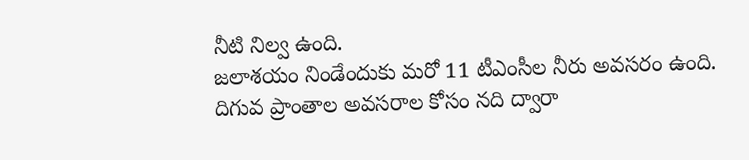నీటి నిల్వ ఉంది.
జలాశయం నిండేందుకు మరో 11 టీఎంసీల నీరు అవసరం ఉంది. దిగువ ప్రాంతాల అవసరాల కోసం నది ద్వారా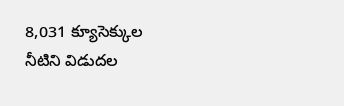8,031 క్యూసెక్కుల నీటిని విడుదల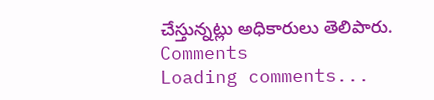చేస్తున్నట్లు అధికారులు తెలిపారు.
Comments
Loading comments...